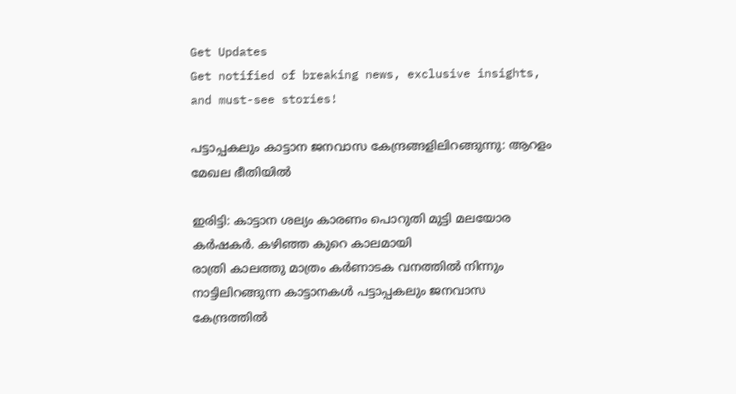Get Updates
Get notified of breaking news, exclusive insights, and must-see stories!

പട്ടാപ്പകലും കാട്ടാന ജനവാസ കേന്ദ്രങ്ങളിലിറങ്ങുന്നു: ആറളം മേഖല ഭീതിയിൽ

ഇരിട്ടി: കാട്ടാന ശല്യം കാരണം പൊറുതി മുട്ടി മലയോര കർഷകർ. കഴിഞ്ഞ കുറെ കാലമായി
രാത്രി കാലത്തു മാത്രം കർണാടക വനത്തിൽ നിന്നും നാട്ടിലിറങ്ങുന്ന കാട്ടാനകൾ പട്ടാപ്പകലും ജനവാസ കേന്ദ്രത്തിൽ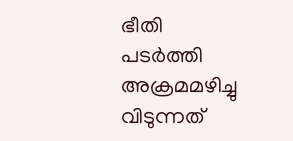ഭീതി പടർത്തി അക്രമമഴിച്ചു വിടുന്നത്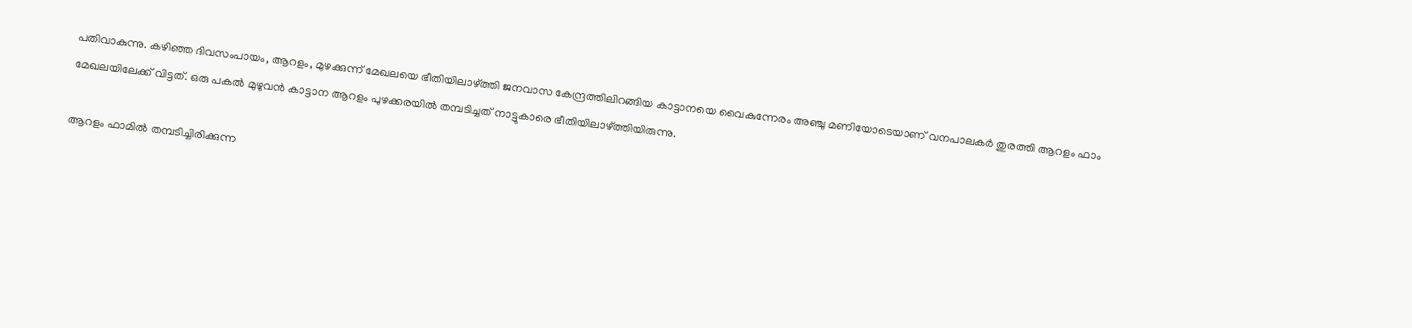പതിവാകുന്നു. കഴിഞ്ഞ ദിവസംപായം, ആറളം, മുഴക്കുന്ന് മേഖലയെ ഭീതിയിലാഴ്ത്തി ജനവാസ കേന്ദ്രത്തിലിറങ്ങിയ കാട്ടാനയെ വൈകുന്നേരം അഞ്ചു മണിയോടെയാണ് വനപാലകർ തുരത്തി ആറളം ഫാം മേഖലയിലേക്ക് വിട്ടത്. ഒരു പകല്‍ മുഴുവന്‍ കാട്ടാന ആറളം പുഴക്കരയില്‍ തമ്പടിച്ചത് നാട്ടുകാരെ ഭീതിയിലാഴ്ത്തിയിരുന്നു.

ആറളം ഫാമില്‍ തമ്പടിച്ചിരിക്കുന്ന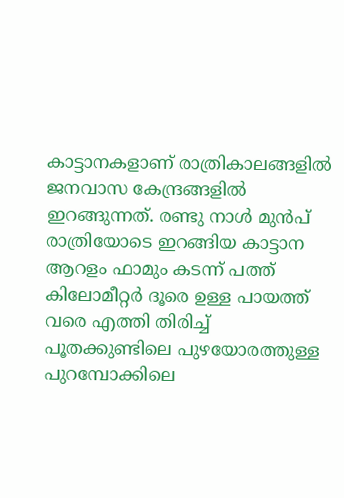കാട്ടാനകളാണ് രാത്രികാലങ്ങളിൽ ജനവാസ കേന്ദ്രങ്ങളിൽ ഇറങ്ങുന്നത്. രണ്ടു നാൾ മുൻപ് രാത്രിയോടെ ഇറങ്ങിയ കാട്ടാന ആറളം ഫാമും കടന്ന് പത്ത് കിലോമീറ്റര്‍ ദൂരെ ഉള്ള പായത്ത് വരെ എത്തി തിരിച്ച് പൂതക്കുണ്ടിലെ പുഴയോരത്തുള്ള പുറമ്പോക്കിലെ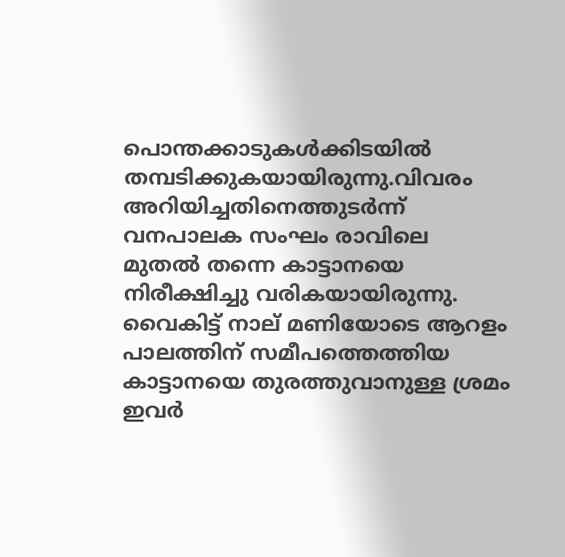പൊന്തക്കാടുകള്‍ക്കിടയില്‍ തമ്പടിക്കുകയായിരുന്നു.വിവരം അറിയിച്ചതിനെത്തുടർന്ന് വനപാലക സംഘം രാവിലെ മുതല്‍ തന്നെ കാട്ടാനയെ നിരീക്ഷിച്ചു വരികയായിരുന്നു. വൈകിട്ട് നാല് മണിയോടെ ആറളം പാലത്തിന് സമീപത്തെത്തിയ കാട്ടാനയെ തുരത്തുവാനുള്ള ശ്രമം ഇവർ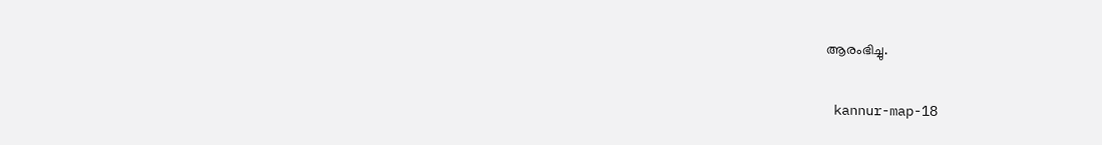ആരംഭിച്ചു.

 kannur-map-18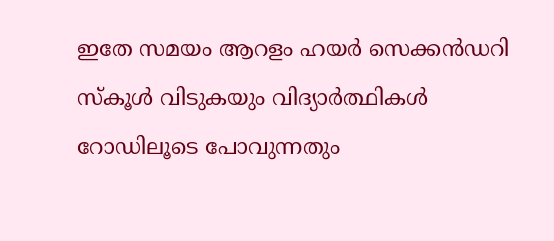ഇതേ സമയം ആറളം ഹയര്‍ സെക്കന്‍ഡറി സ്കൂള്‍ വിടുകയും വിദ്യാര്‍ത്ഥികള്‍ റോഡിലൂടെ പോവുന്നതും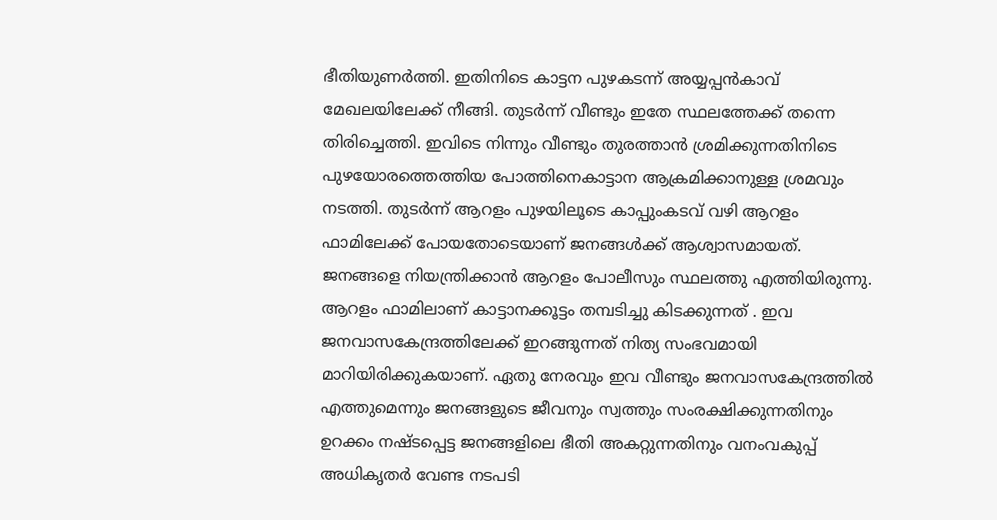ഭീതിയുണർത്തി. ഇതിനിടെ കാട്ടന പുഴകടന്ന്‌ അയ്യപ്പന്‍കാവ് മേഖലയിലേക്ക് നീങ്ങി. തുടര്‍ന്ന് വീണ്ടും ഇതേ സ്ഥലത്തേക്ക് തന്നെ തിരിച്ചെത്തി. ഇവിടെ നിന്നും വീണ്ടും തുരത്താന്‍ ശ്രമിക്കുന്നതിനിടെ പുഴയോരത്തെത്തിയ പോത്തിനെകാട്ടാന ആക്രമിക്കാനുള്ള ശ്രമവും നടത്തി. തുടര്‍ന്ന് ആറളം പുഴയിലൂടെ കാപ്പുംകടവ് വഴി ആറളം ഫാമിലേക്ക് പോയതോടെയാണ് ജനങ്ങൾക്ക് ആശ്വാസമായത്. ജനങ്ങളെ നിയന്ത്രിക്കാൻ ആറളം പോലീസും സ്ഥലത്തു എത്തിയിരുന്നു. ആറളം ഫാമിലാണ് കാട്ടാനക്കൂട്ടം തമ്പടിച്ചു കിടക്കുന്നത് . ഇവ ജനവാസകേന്ദ്രത്തിലേക്ക് ഇറങ്ങുന്നത് നിത്യ സംഭവമായി മാറിയിരിക്കുകയാണ്. ഏതു നേരവും ഇവ വീണ്ടും ജനവാസകേന്ദ്രത്തിൽ എത്തുമെന്നും ജനങ്ങളുടെ ജീവനും സ്വത്തും സംരക്ഷിക്കുന്നതിനും ഉറക്കം നഷ്ടപ്പെട്ട ജനങ്ങളിലെ ഭീതി അകറ്റുന്നതിനും വനംവകുപ്പ് അധികൃതര്‍ വേണ്ട നടപടി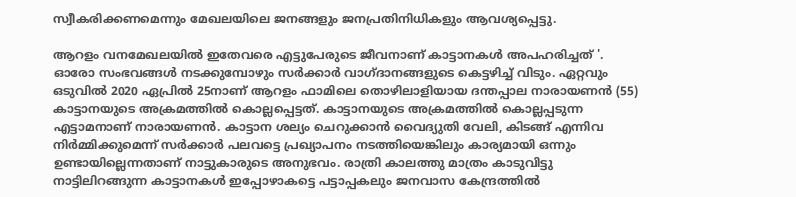സ്വീകരിക്കണമെന്നും മേഖലയിലെ ജനങ്ങളും ജനപ്രതിനിധികളും ആവശ്യപ്പെട്ടു.

ആറളം വനമേഖലയിൽ ഇതേവരെ എട്ടുപേരുടെ ജീവനാണ് കാട്ടാനകൾ അപഹരിച്ചത് '. ഓരോ സംഭവങ്ങൾ നടക്കുമ്പോഴും സർക്കാർ വാഗ്ദാനങ്ങളുടെ കെട്ടഴിച്ച് വിടും. ഏറ്റവും ഒടുവിൽ 2020 ഏപ്രിൽ 25നാണ് ആറളം ഫാമിലെ തൊഴിലാളിയായ ദന്തപ്പാല നാരായണൻ (55) കാട്ടാനയുടെ അക്രമത്തിൽ കൊല്ലപ്പെട്ടത്. കാട്ടാനയുടെ അക്രമത്തിൽ കൊല്ലപ്പടുന്ന എട്ടാമനാണ് നാരായണൻ. കാട്ടാന ശല്യം ചെറുക്കാൻ വൈദ്യുതി വേലി, കിടങ്ങ് എന്നിവ നിർമ്മിക്കുമെന്ന് സർക്കാർ പലവട്ടെ പ്രഖ്യാപനം നടത്തിയെങ്കിലും കാര്യമായി ഒന്നും ഉണ്ടായില്ലെന്നതാണ് നാട്ടുകാരുടെ അനുഭവം. രാത്രി കാലത്തു മാത്രം കാടുവിട്ടു നാട്ടിലിറങ്ങുന്ന കാട്ടാനകൾ ഇപ്പോഴാകട്ടെ പട്ടാപ്പകലും ജനവാസ കേന്ദ്രത്തിൽ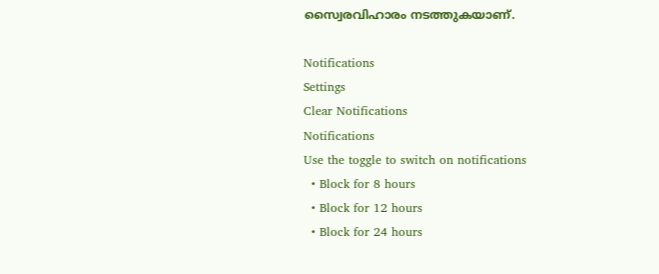സ്വൈരവിഹാരം നടത്തുകയാണ്.

Notifications
Settings
Clear Notifications
Notifications
Use the toggle to switch on notifications
  • Block for 8 hours
  • Block for 12 hours
  • Block for 24 hours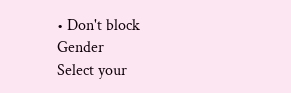• Don't block
Gender
Select your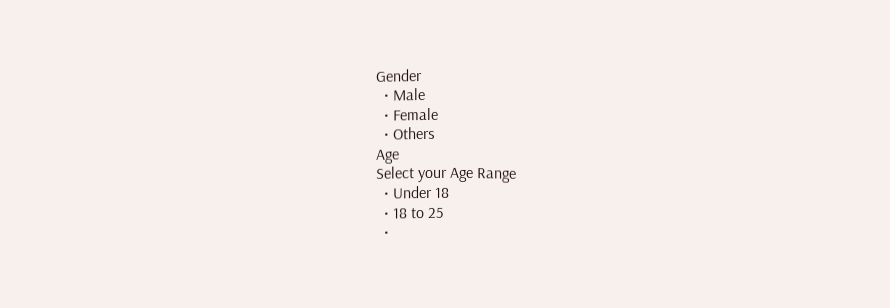Gender
  • Male
  • Female
  • Others
Age
Select your Age Range
  • Under 18
  • 18 to 25
  •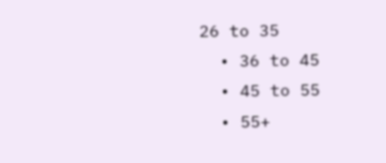26 to 35
  • 36 to 45
  • 45 to 55
  • 55+